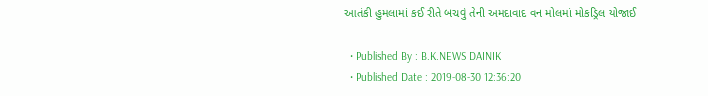આતંકી હુમલામાં કઈ રીતે બચવું તેની અમદાવાદ વન મોલમાં મોકડ્રિલ યોજાઈ

  • Published By : B.K.NEWS DAINIK
  • Published Date : 2019-08-30 12:36:20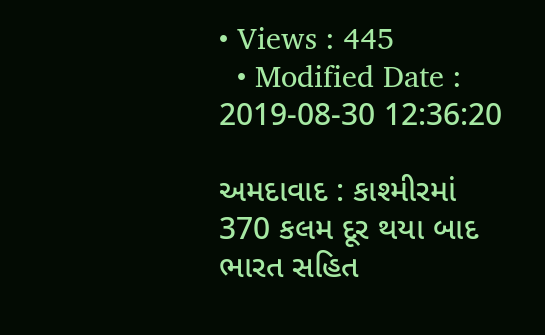• Views : 445
  • Modified Date : 2019-08-30 12:36:20

અમદાવાદ : કાશ્મીરમાં 370 કલમ દૂર થયા બાદ ભારત સહિત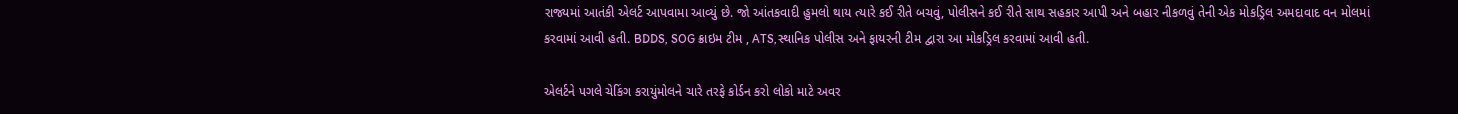રાજ્યમાં આતંકી એલર્ટ આપવામા આવ્યું છે. જો આંતકવાદી હુમલો થાય ત્યારે કઈ રીતે બચવું, પોલીસને કઈ રીતે સાથ સહકાર આપી અને બહાર નીકળવું તેની એક મોકડ્રિલ અમદાવાદ વન મોલમાં કરવામાં આવી હતી. BDDS, SOG ક્રાઇમ ટીમ , ATS,સ્થાનિક પોલીસ અને ફાયરની ટીમ દ્વારા આ મોકડ્રિલ કરવામાં આવી હતી.

એલર્ટને પગલે ચેકિંગ કરાયુંમોલને ચારે તરફે કોર્ડન કરો લોકો માટે અવર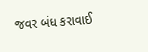જવર બંધ કરાવાઈ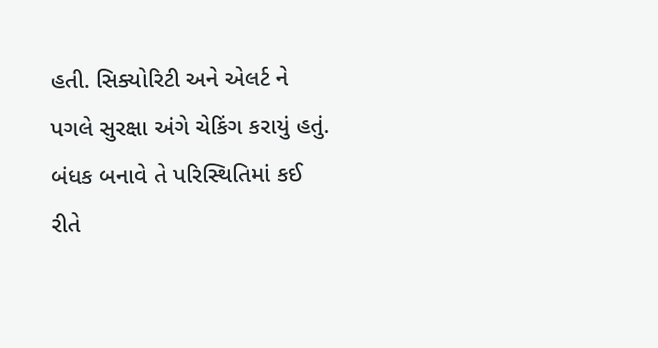હતી. સિક્યોરિટી અને એલર્ટ ને પગલે સુરક્ષા અંગે ચેકિંગ કરાયું હતું. બંધક બનાવે તે પરિસ્થિતિમાં કઈ રીતે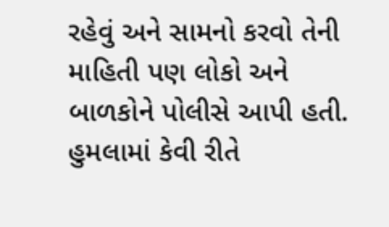રહેવું અને સામનો કરવો તેની માહિતી પણ લોકો અને બાળકોને પોલીસે આપી હતી. હુમલામાં કેવી રીતે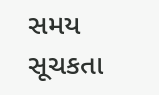સમય સૂચકતા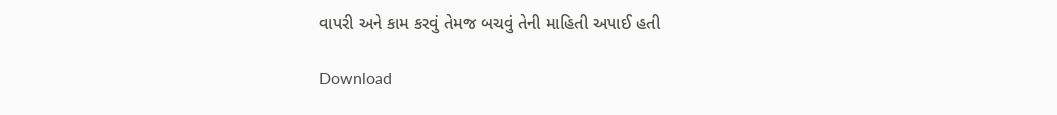વાપરી અને કામ કરવું તેમજ બચવું તેની માહિતી અપાઈ હતી

Download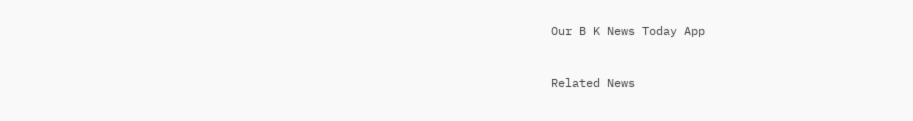Our B K News Today App



Related News